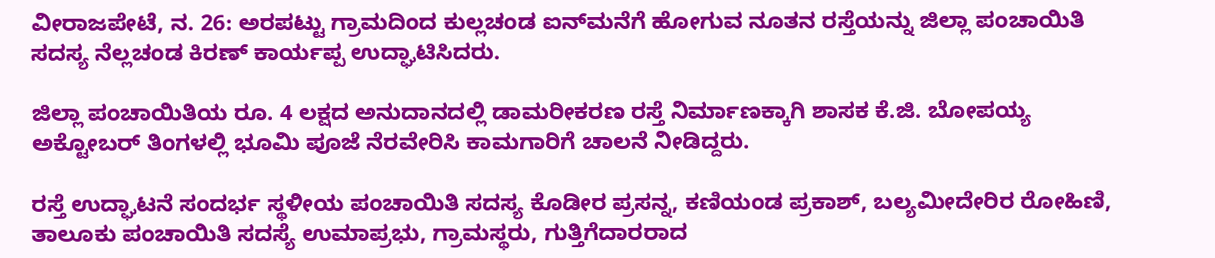ವೀರಾಜಪೇಟೆ, ನ. 26: ಅರಪಟ್ಟು ಗ್ರಾಮದಿಂದ ಕುಲ್ಲಚಂಡ ಐನ್‍ಮನೆಗೆ ಹೋಗುವ ನೂತನ ರಸ್ತೆಯನ್ನು ಜಿಲ್ಲಾ ಪಂಚಾಯಿತಿ ಸದಸ್ಯ ನೆಲ್ಲಚಂಡ ಕಿರಣ್ ಕಾರ್ಯಪ್ಪ ಉದ್ಘಾಟಿಸಿದರು.

ಜಿಲ್ಲಾ ಪಂಚಾಯಿತಿಯ ರೂ. 4 ಲಕ್ಷದ ಅನುದಾನದಲ್ಲಿ ಡಾಮರೀಕರಣ ರಸ್ತೆ ನಿರ್ಮಾಣಕ್ಕಾಗಿ ಶಾಸಕ ಕೆ.ಜಿ. ಬೋಪಯ್ಯ ಅಕ್ಟೋಬರ್ ತಿಂಗಳಲ್ಲಿ ಭೂಮಿ ಪೂಜೆ ನೆರವೇರಿಸಿ ಕಾಮಗಾರಿಗೆ ಚಾಲನೆ ನೀಡಿದ್ದರು.

ರಸ್ತೆ ಉದ್ಘಾಟನೆ ಸಂದರ್ಭ ಸ್ಥಳೀಯ ಪಂಚಾಯಿತಿ ಸದಸ್ಯ ಕೊಡೀರ ಪ್ರಸನ್ನ, ಕಣಿಯಂಡ ಪ್ರಕಾಶ್, ಬಲ್ಯಮೀದೇರಿರ ರೋಹಿಣಿ, ತಾಲೂಕು ಪಂಚಾಯಿತಿ ಸದಸ್ಯೆ ಉಮಾಪ್ರಭು, ಗ್ರಾಮಸ್ಥರು, ಗುತ್ತಿಗೆದಾರರಾದ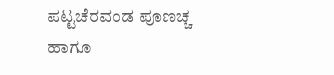ಪಟ್ಟಚೆರವಂಡ ಪೂಣಚ್ಚ ಹಾಗೂ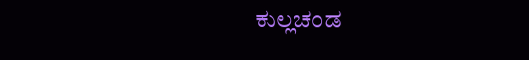ಕುಲ್ಲಚಂಡ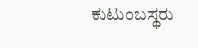ಕುಟುಂಬಸ್ಥರು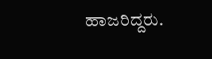ಹಾಜರಿದ್ದರು.